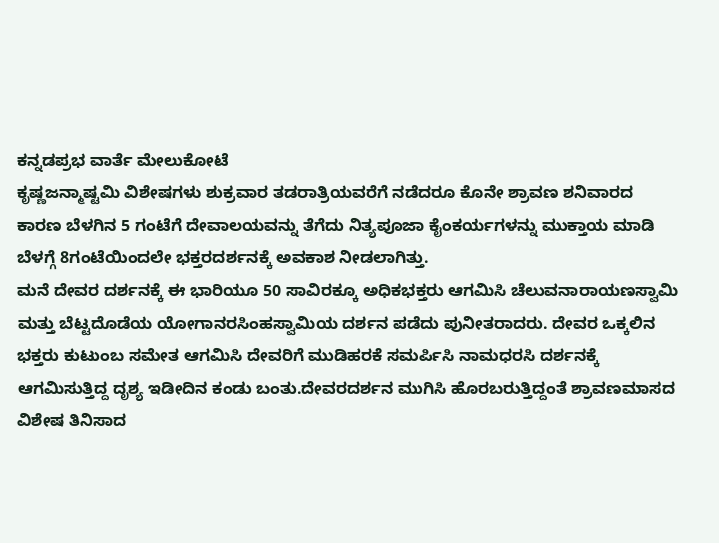ಕನ್ನಡಪ್ರಭ ವಾರ್ತೆ ಮೇಲುಕೋಟೆ
ಕೃಷ್ಣಜನ್ಮಾಷ್ಟಮಿ ವಿಶೇಷಗಳು ಶುಕ್ರವಾರ ತಡರಾತ್ರಿಯವರೆಗೆ ನಡೆದರೂ ಕೊನೇ ಶ್ರಾವಣ ಶನಿವಾರದ ಕಾರಣ ಬೆಳಗಿನ 5 ಗಂಟೆಗೆ ದೇವಾಲಯವನ್ನು ತೆಗೆದು ನಿತ್ಯಪೂಜಾ ಕೈಂಕರ್ಯಗಳನ್ನು ಮುಕ್ತಾಯ ಮಾಡಿ ಬೆಳಗ್ಗೆ 8ಗಂಟೆಯಿಂದಲೇ ಭಕ್ತರದರ್ಶನಕ್ಕೆ ಅವಕಾಶ ನೀಡಲಾಗಿತ್ತು.
ಮನೆ ದೇವರ ದರ್ಶನಕ್ಕೆ ಈ ಭಾರಿಯೂ 50 ಸಾವಿರಕ್ಕೂ ಅಧಿಕಭಕ್ತರು ಆಗಮಿಸಿ ಚೆಲುವನಾರಾಯಣಸ್ವಾಮಿ ಮತ್ತು ಬೆಟ್ಟದೊಡೆಯ ಯೋಗಾನರಸಿಂಹಸ್ವಾಮಿಯ ದರ್ಶನ ಪಡೆದು ಪುನೀತರಾದರು. ದೇವರ ಒಕ್ಕಲಿನ ಭಕ್ತರು ಕುಟುಂಬ ಸಮೇತ ಆಗಮಿಸಿ ದೇವರಿಗೆ ಮುಡಿಹರಕೆ ಸಮರ್ಪಿಸಿ ನಾಮಧರಸಿ ದರ್ಶನಕ್ಕೆ ಆಗಮಿಸುತ್ತಿದ್ದ ದೃಶ್ಯ ಇಡೀದಿನ ಕಂಡು ಬಂತು.ದೇವರದರ್ಶನ ಮುಗಿಸಿ ಹೊರಬರುತ್ತಿದ್ದಂತೆ ಶ್ರಾವಣಮಾಸದ ವಿಶೇಷ ತಿನಿಸಾದ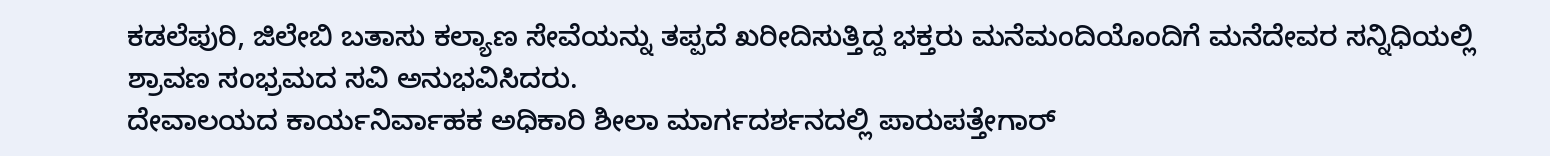ಕಡಲೆಪುರಿ, ಜಿಲೇಬಿ ಬತಾಸು ಕಲ್ಯಾಣ ಸೇವೆಯನ್ನು ತಪ್ಪದೆ ಖರೀದಿಸುತ್ತಿದ್ದ ಭಕ್ತರು ಮನೆಮಂದಿಯೊಂದಿಗೆ ಮನೆದೇವರ ಸನ್ನಿಧಿಯಲ್ಲಿ ಶ್ರಾವಣ ಸಂಭ್ರಮದ ಸವಿ ಅನುಭವಿಸಿದರು.
ದೇವಾಲಯದ ಕಾರ್ಯನಿರ್ವಾಹಕ ಅಧಿಕಾರಿ ಶೀಲಾ ಮಾರ್ಗದರ್ಶನದಲ್ಲಿ ಪಾರುಪತ್ತೇಗಾರ್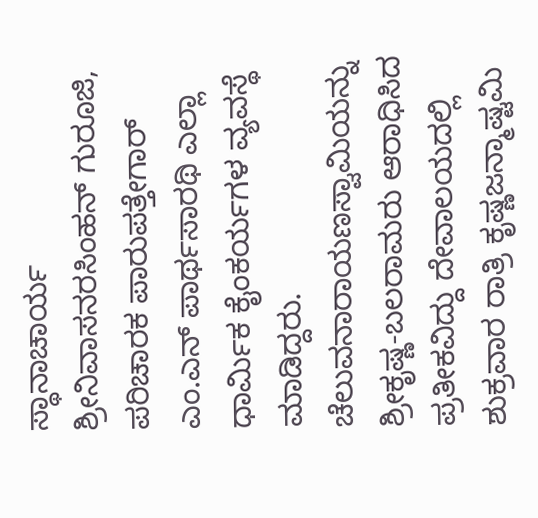ಸ್ಥಾನಾಚಾರ್ಯ ಶ್ರೀನಿವಾಸನರಸಿಂಹನ್ ಗುರೂಜಿ, ಪರಿಚಾರಕ ಪಾರುಪತ್ತೇಗಾರ್ ಎಂ.ಎನ್ ಪಾರ್ಥಸಾರಥಿ ಎಲ್ಲಾ ಧಾರ್ಮಿಕ ಕೈಂಕರ್ಯಗಳ ವ್ಯವಸ್ಥೆ ಮಾಡಿದ್ದರು.
ಚೆಲುವನಾರಾಯಣಸ್ವಾಮಿಯನ್ನು ಶ್ರೀಕೃಷ್ಣ-ಬಲರಾಮರು ಆರಾಧಿಸಿದ ಪ್ರತೀಕವಿದ್ದು ದೇವಾಲಯದಲ್ಲಿ ಶುಕ್ರವಾರ ರಾತ್ರಿ ಕೃಷ್ಣಜನ್ಮಾಷ್ಟಮಿ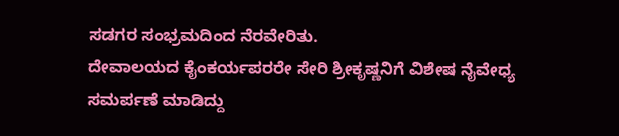ಸಡಗರ ಸಂಭ್ರಮದಿಂದ ನೆರವೇರಿತು.
ದೇವಾಲಯದ ಕೈಂಕರ್ಯಪರರೇ ಸೇರಿ ಶ್ರೀಕೃಷ್ಣನಿಗೆ ವಿಶೇಷ ನೈವೇಧ್ಯ ಸಮರ್ಪಣೆ ಮಾಡಿದ್ದು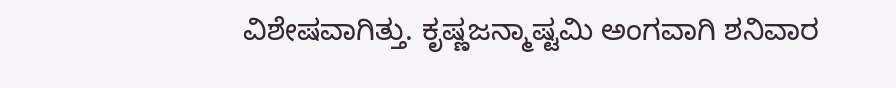ವಿಶೇಷವಾಗಿತ್ತು. ಕೃಷ್ಣಜನ್ಮಾಷ್ಟಮಿ ಅಂಗವಾಗಿ ಶನಿವಾರ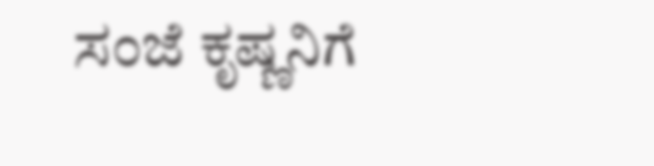ಸಂಜೆ ಕೃಷ್ಣನಿಗೆ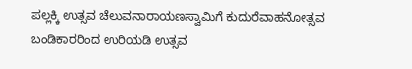ಪಲ್ಲಕ್ಕಿ ಉತ್ಸವ ಚೆಲುವನಾರಾಯಣಸ್ವಾಮಿಗೆ ಕುದುರೆವಾಹನೋತ್ಸವ ಬಂಡಿಕಾರರಿಂದ ಉರಿಯಡಿ ಉತ್ಸವ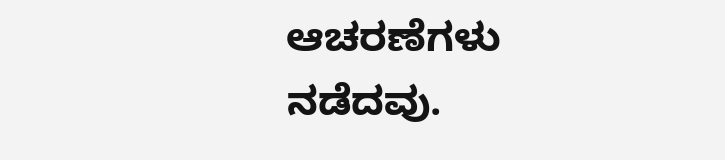ಆಚರಣೆಗಳು ನಡೆದವು.